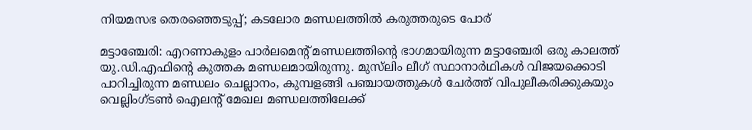നിയമസഭ തെരഞ്ഞെടുപ്പ്; കടലോര മണ്ഡലത്തിൽ കരുത്തരുടെ പോര്

മട്ടാഞ്ചേരി: എറണാകുളം പാർലമെന്റ് മണ്ഡലത്തിന്റെ ഭാഗമായിരുന്ന മട്ടാഞ്ചേരി ഒരു കാലത്ത് യു.ഡി.എഫിന്റെ കുത്തക മണ്ഡലമായിരുന്നു. മുസ്‍ലിം ലീഗ് സ്ഥാനാർഥികൾ വിജയക്കൊടി പാറിച്ചിരുന്ന മണ്ഡലം ചെല്ലാനം, കുമ്പളങ്ങി പഞ്ചായത്തുകൾ ചേർത്ത് വിപുലീകരിക്കുകയും വെല്ലിംഗ്ടൺ ഐലന്റ് മേഖല മണ്ഡലത്തിലേക്ക്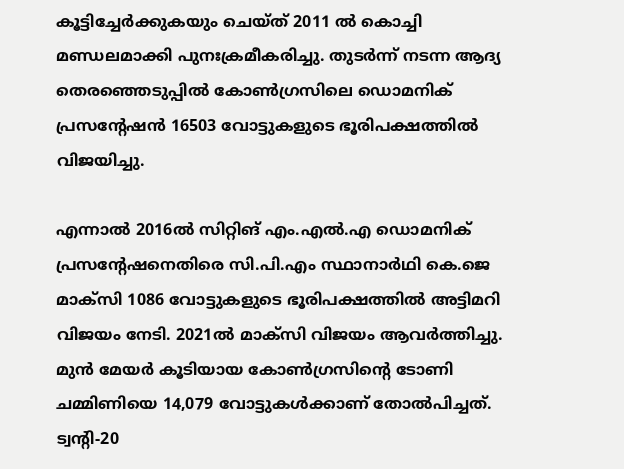കൂട്ടിച്ചേർക്കുകയും ചെയ്ത് 2011 ൽ കൊച്ചി മണ്ഡലമാക്കി പുനഃക്രമീകരിച്ചു. തുടർന്ന് നടന്ന ആദ്യ തെരഞ്ഞെടുപ്പിൽ കോൺഗ്രസിലെ ഡൊമനിക് പ്രസന്റേഷൻ 16503 വോട്ടുകളുടെ ഭൂരിപക്ഷത്തിൽ വിജയിച്ചു.

എന്നാൽ 2016ൽ സിറ്റിങ് എം.എൽ.എ ഡൊമനിക് പ്രസന്റേഷനെതിരെ സി.പി.എം സ്ഥാനാർഥി കെ.ജെ മാക്സി 1086 വോട്ടുകളുടെ ഭൂരിപക്ഷത്തിൽ അട്ടിമറി വിജയം നേടി. 2021ൽ മാക്സി വിജയം ആവർത്തിച്ചു. മുൻ മേയർ കൂടിയായ കോൺഗ്രസിന്‍റെ ടോണി ചമ്മിണിയെ 14,079 വോട്ടുകൾക്കാണ് തോൽപിച്ചത്. ട്വന്റി-20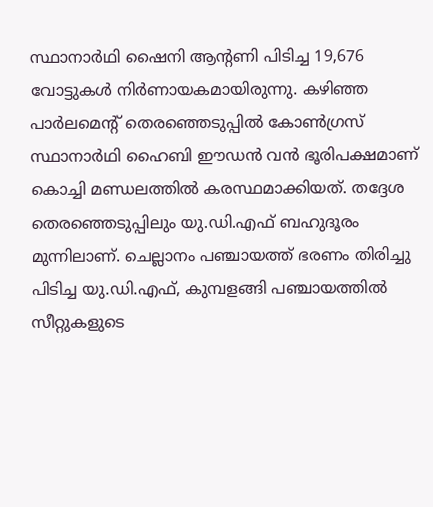സ്ഥാനാർഥി ഷൈനി ആന്റണി പിടിച്ച 19,676 വോട്ടുകൾ നിർണായകമായിരുന്നു. കഴിഞ്ഞ പാർലമെന്റ് തെരഞ്ഞെടുപ്പിൽ കോൺഗ്രസ് സ്ഥാനാർഥി ഹൈബി ഈഡൻ വൻ ഭൂരിപക്ഷമാണ് കൊച്ചി മണ്ഡലത്തിൽ കരസ്ഥമാക്കിയത്. തദ്ദേശ തെരഞ്ഞെടുപ്പിലും യു.ഡി.എഫ് ബഹുദൂരം മുന്നിലാണ്. ചെല്ലാനം പഞ്ചായത്ത് ഭരണം തിരിച്ചു പിടിച്ച യു.ഡി.എഫ്, കുമ്പളങ്ങി പഞ്ചായത്തിൽ സീറ്റുകളുടെ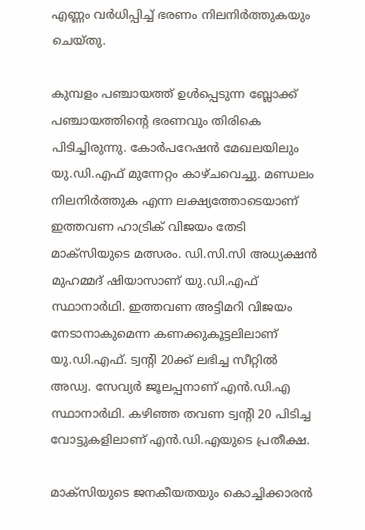എണ്ണം വർധിപ്പിച്ച് ഭരണം നിലനിർത്തുകയും ചെയ്തു.

കുമ്പളം പഞ്ചായത്ത് ഉൾപ്പെടുന്ന ബ്ലോക്ക് പഞ്ചായത്തിന്റെ ഭരണവും തിരികെ പിടിച്ചിരുന്നു. കോർപറേഷൻ മേഖലയിലും യു.ഡി.എഫ് മുന്നേറ്റം കാഴ്ചവെച്ചു. മണ്ഡലം നിലനിർത്തുക എന്ന ലക്ഷ്യത്തോടെയാണ് ഇത്തവണ ഹാട്രിക് വിജയം തേടി മാക്സിയുടെ മത്സരം. ഡി.സി.സി അധ്യക്ഷൻ മുഹമ്മദ് ഷിയാസാണ് യു.ഡി.എഫ് സ്ഥാനാർഥി. ഇത്തവണ അട്ടിമറി വിജയം നേടാനാകുമെന്ന കണക്കുകൂട്ടലിലാണ് യു.ഡി.എഫ്. ട്വന്‍റി 20ക്ക് ലഭിച്ച സീറ്റിൽ അഡ്വ. സേവ്യർ ജൂലപ്പനാണ് എൻ.ഡി.എ സ്ഥാനാർഥി. കഴിഞ്ഞ തവണ ട്വന്‍റി 20 പിടിച്ച വോട്ടുകളിലാണ് എൻ.ഡി.എയുടെ പ്രതീക്ഷ.

മാക്സിയുടെ ജനകീയതയും കൊച്ചിക്കാരൻ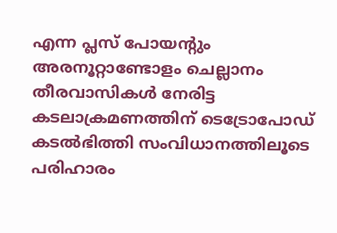എന്ന പ്ലസ് പോയന്‍റും അരനൂറ്റാണ്ടോളം ചെല്ലാനം തീരവാസികൾ നേരിട്ട കടലാക്രമണത്തിന് ടെട്രോപോഡ് കടൽഭിത്തി സംവിധാനത്തിലൂടെ പരിഹാരം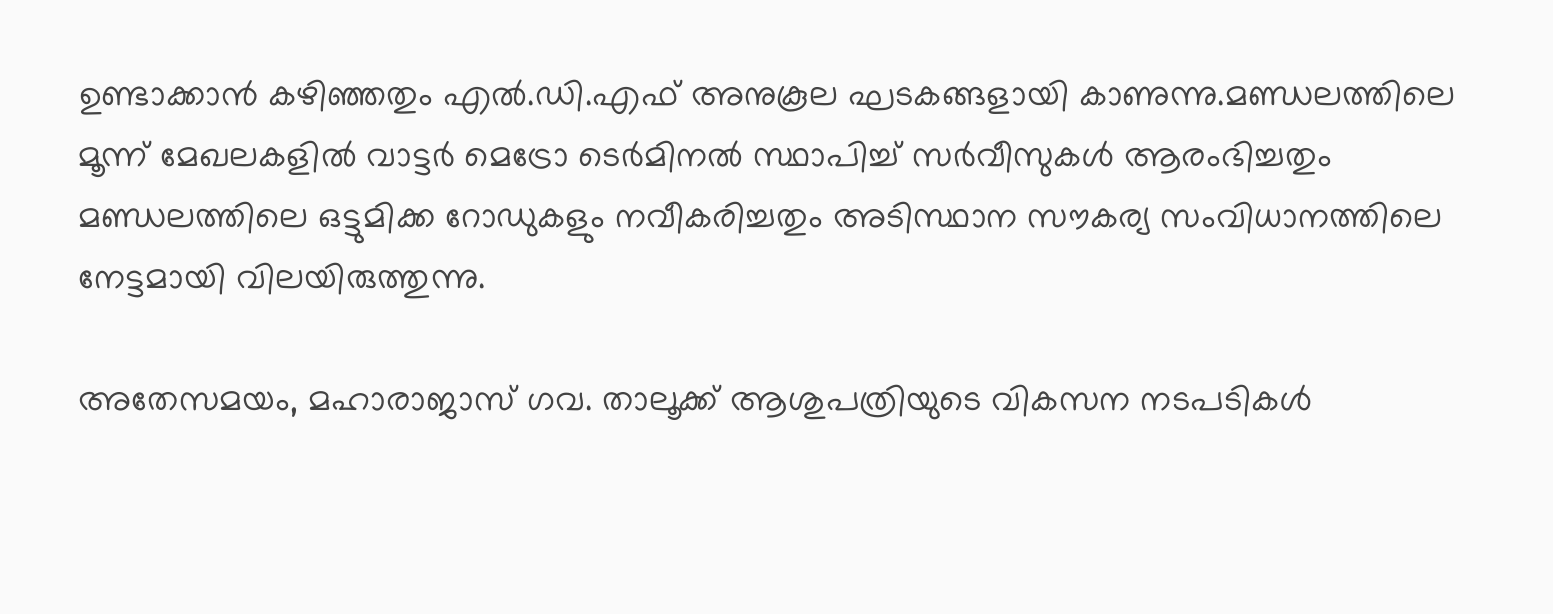ഉണ്ടാക്കാൻ കഴിഞ്ഞതും എൽ.ഡി.എഫ് അനുകൂല ഘടകങ്ങളായി കാണുന്നു.മണ്ഡലത്തിലെ മൂന്ന് മേഖലകളിൽ വാട്ടർ മെട്രോ ടെർമിനൽ സ്ഥാപിച്ച് സർവീസുകൾ ആരംഭിച്ചതും മണ്ഡലത്തിലെ ഒട്ടുമിക്ക റോഡുകളും നവീകരിച്ചതും അടിസ്ഥാന സൗകര്യ സംവിധാനത്തിലെ നേട്ടമായി വിലയിരുത്തുന്നു.

അതേസമയം, മഹാരാജാസ് ഗവ. താലൂക്ക് ആശുപത്രിയുടെ വികസന നടപടികൾ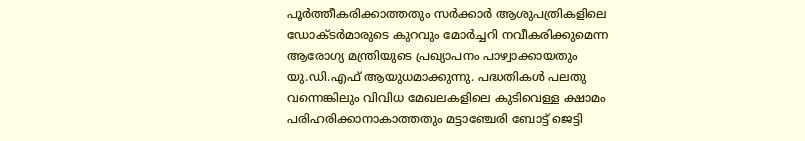പൂർത്തീകരിക്കാത്തതും സർക്കാർ ആശുപത്രികളിലെ ഡോക്ടർമാരുടെ കുറവും മോർച്ചറി നവീകരിക്കുമെന്ന ആരോഗ്യ മന്ത്രിയുടെ പ്രഖ്യാപനം പാഴ്വാക്കായതും യു.ഡി.എഫ് ആയുധമാക്കുന്നു. പദ്ധതികൾ പലതു വന്നെങ്കിലും വിവിധ മേഖലകളിലെ കുടിവെള്ള ക്ഷാമം പരിഹരിക്കാനാകാത്തതും മട്ടാഞ്ചേരി ബോട്ട് ജെട്ടി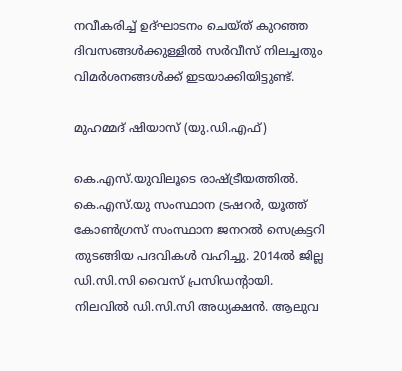നവീകരിച്ച് ഉദ്ഘാടനം ചെയ്ത് കുറഞ്ഞ ദിവസങ്ങൾക്കുള്ളിൽ സർവീസ് നിലച്ചതും വിമർശനങ്ങൾക്ക് ഇടയാക്കിയിട്ടുണ്ട്.

മുഹമ്മദ് ഷിയാസ് (യു.ഡി.എഫ്)

കെ.എസ്.യുവിലൂടെ രാഷ്ട്രീയത്തിൽ. കെ.എസ്.യു സംസ്ഥാന ട്രഷറർ, യൂത്ത് കോൺഗ്രസ് സംസ്ഥാന ജനറൽ സെക്രട്ടറി തുടങ്ങിയ പദവികൾ വഹിച്ചു. 2014ൽ ജില്ല ഡി.സി.സി വൈസ് പ്രസിഡന്‍റായി. നിലവിൽ ഡി.സി.സി അധ്യക്ഷൻ. ആലുവ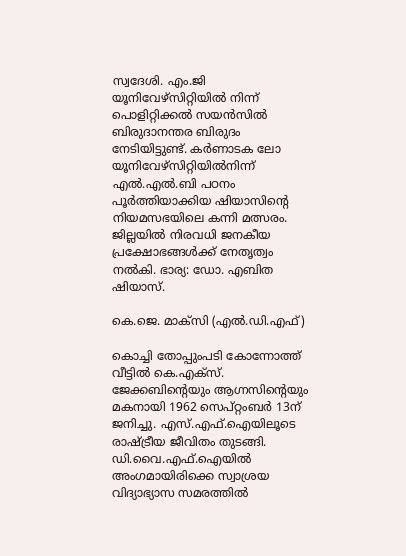സ്വദേശി. എം.ജി യൂനിവേഴ്സിറ്റിയിൽ നിന്ന് പൊളിറ്റിക്കൽ സയൻസിൽ ബിരുദാനന്തര ബിരുദം നേടിയിട്ടുണ്ട്. കർണാടക ലോ യൂനിവേഴ്സിറ്റിയിൽനിന്ന് എൽ.എൽ.ബി പഠനം പൂർത്തിയാക്കിയ ഷിയാസിന്റെ നിയമസഭയിലെ കന്നി മത്സരം. ജില്ലയിൽ നിരവധി ജനകീയ പ്രക്ഷോഭങ്ങൾക്ക് നേതൃത്വം നൽകി. ഭാര്യ: ഡോ. എബിത ഷിയാസ്.

കെ.ജെ. മാക്സി (എൽ.ഡി.എഫ്)

കൊച്ചി തോപ്പുംപടി കോന്നോത്ത് വീട്ടിൽ കെ.എക്സ്. ജേക്കബിന്റെയും ആഗ്നസിന്റെയും മകനായി 1962 സെപ്റ്റംബർ 13ന് ജനിച്ചു. എസ്.എഫ്.ഐയിലൂടെ രാഷ്ട്രീയ ജീവിതം തുടങ്ങി. ഡി.വൈ.എഫ്.ഐയിൽ അംഗമായിരിക്കെ സ്വാശ്രയ വിദ്യാഭ്യാസ സമരത്തിൽ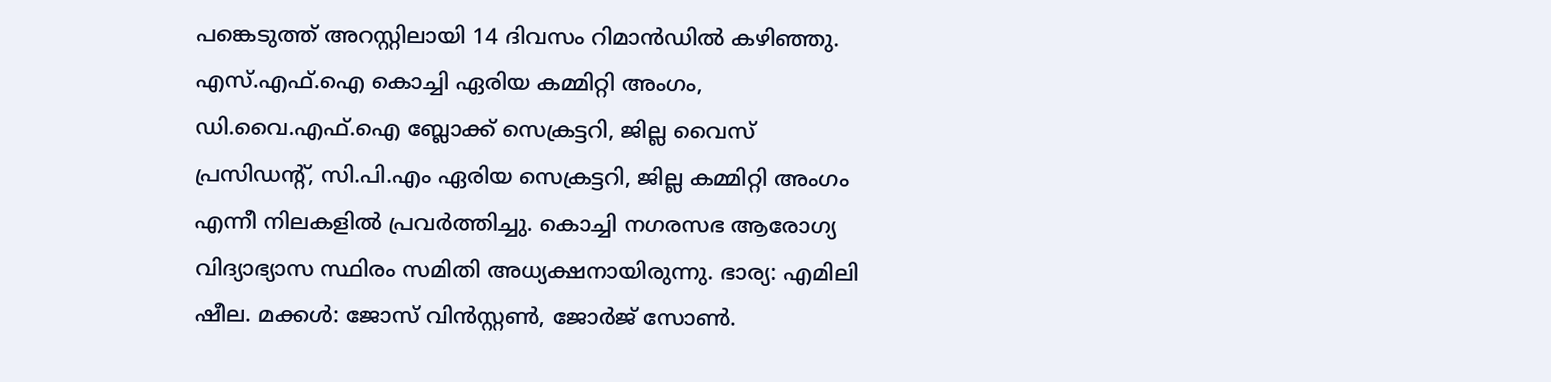പങ്കെടുത്ത് അറസ്റ്റിലായി 14 ദിവസം റിമാൻഡിൽ കഴിഞ്ഞു. എസ്.എഫ്.ഐ കൊച്ചി ഏരിയ കമ്മിറ്റി അംഗം, ഡി.വൈ.എഫ്.ഐ ബ്ലോക്ക് സെക്രട്ടറി, ജില്ല വൈസ് പ്രസിഡന്റ്‌, സി.പി.എം ഏരിയ സെക്രട്ടറി, ജില്ല കമ്മിറ്റി അംഗം എന്നീ നിലകളിൽ പ്രവർത്തിച്ചു. കൊച്ചി നഗരസഭ ആരോഗ്യ വിദ്യാഭ്യാസ സ്ഥിരം സമിതി അധ്യക്ഷനായിരുന്നു. ഭാര്യ: എമിലി ഷീല. മക്കൾ: ജോസ് വിൻസ്റ്റൺ, ജോർജ് സോൺ.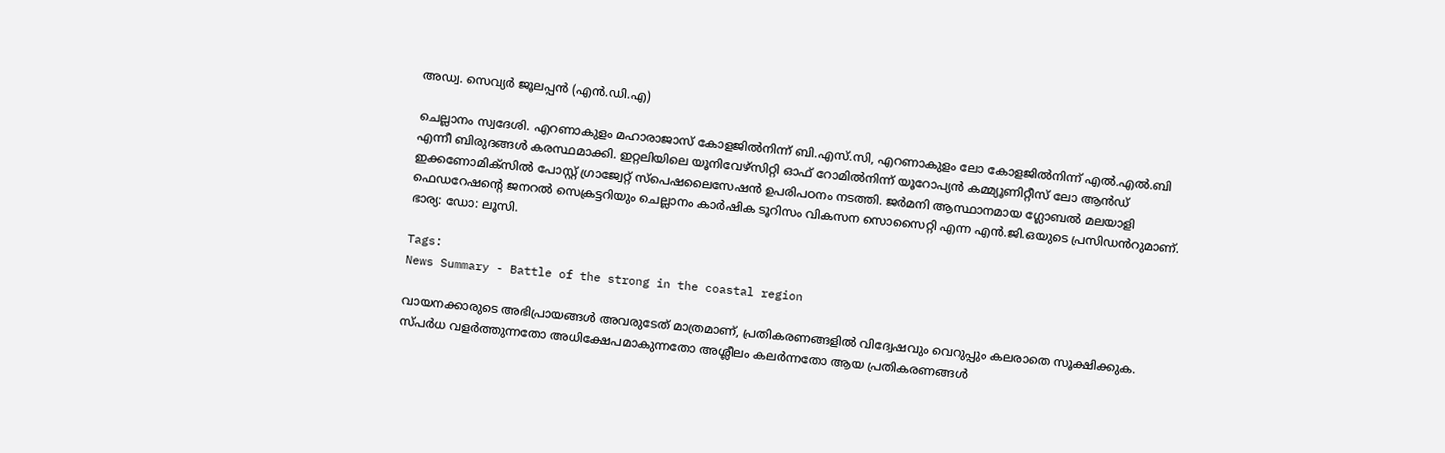അഡ്വ. സെവ്യർ ജൂലപ്പൻ (എൻ.ഡി.എ)

ചെല്ലാനം സ്വദേശി. എറണാകുളം മഹാരാജാസ് കോളജിൽനിന്ന് ബി.എസ്.സി, എറണാകുളം ലോ കോളജിൽനിന്ന് എൽ.എൽ.ബി എന്നീ ബിരുദങ്ങൾ കരസ്ഥമാക്കി. ഇറ്റലിയിലെ യൂനിവേഴ്സിറ്റി ഓഫ് റോമിൽനിന്ന് യൂറോപ്യൻ കമ്മ്യൂണിറ്റീസ് ലോ ആൻഡ് ഇക്കണോമിക്സിൽ പോസ്റ്റ് ഗ്രാജ്വേറ്റ് സ്പെഷലൈസേഷൻ ഉപരിപഠനം നടത്തി. ജർമനി ആസ്ഥാനമായ ഗ്ലോബൽ മലയാളി ഫെഡറേഷന്റെ ജനറൽ സെക്രട്ടറിയും ചെല്ലാനം കാർഷിക ടൂറിസം വികസന സൊസൈറ്റി എന്ന എൻ.ജി.ഒയുടെ പ്രസിഡൻറുമാണ്. ഭാര്യ: ഡോ: ലൂസി.

Tags:
News Summary - Battle of the strong in the coastal region

വായനക്കാരുടെ അഭിപ്രായങ്ങള്‍ അവരുടേത് മാത്രമാണ്, പ്രതികരണങ്ങളിൽ വിദ്വേഷവും വെറുപ്പും കലരാതെ സൂക്ഷിക്കുക. സ്പർധ വളർത്തുന്നതോ അധിക്ഷേപമാകുന്നതോ അശ്ലീലം കലർന്നതോ ആയ പ്രതികരണങ്ങൾ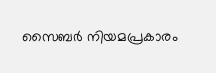സൈബർ നിയമപ്രകാരം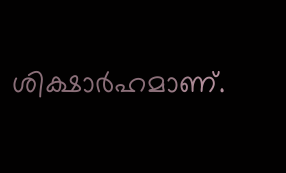ശിക്ഷാർഹമാണ്.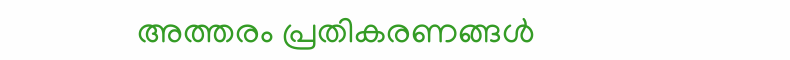അത്തരം പ്രതികരണങ്ങൾ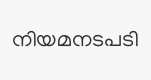നിയമനടപടി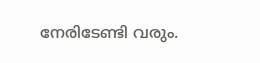നേരിടേണ്ടി വരും.